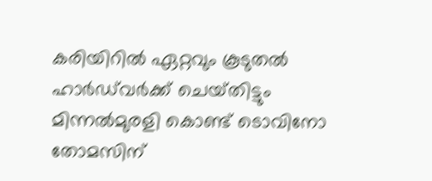കരിയിറില്‍ ഏറ്റവും കൂടുതല്‍ ഹാര്‍ഡ്‌വര്‍ക്ക് ചെയ‌്തിട്ടും മിന്നല്‍മുരളി കൊണ്ട് ടൊവിനോ തോമസിന്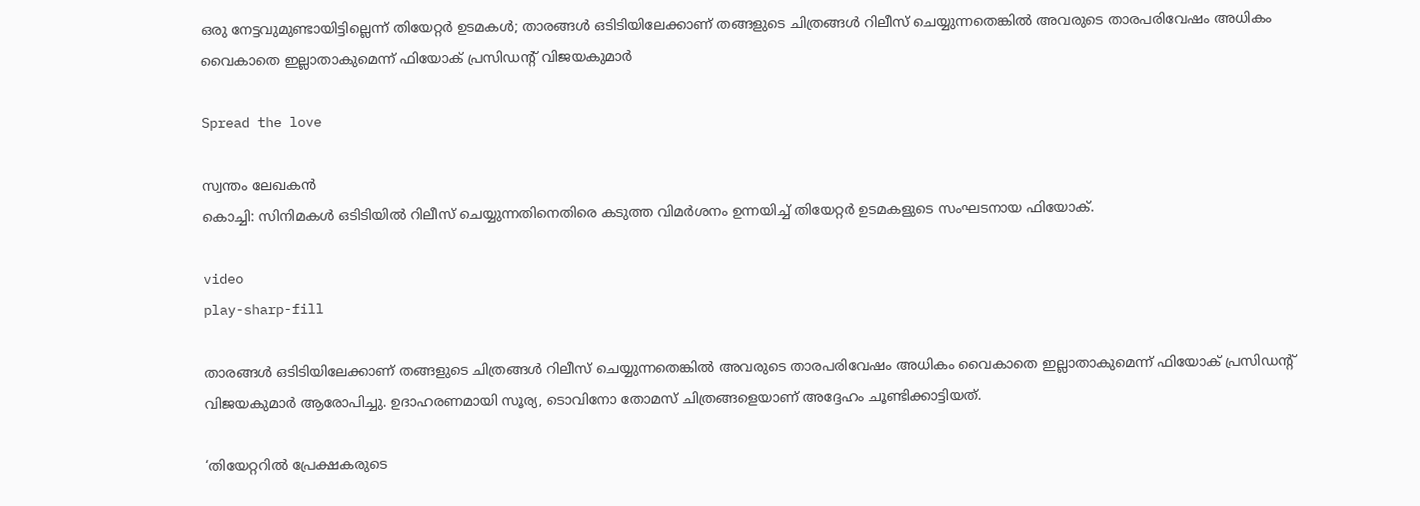ഒരു നേട്ടവുമുണ്ടായിട്ടില്ലെന്ന് തിയേറ്റര്‍ ഉടമകള്‍; താരങ്ങള്‍ ഒടിടിയിലേക്കാണ് തങ്ങളുടെ ചിത്രങ്ങള്‍ റിലീസ് ചെയ്യുന്നതെങ്കില്‍ അവരുടെ താരപരിവേഷം അധികം വൈകാതെ ഇല്ലാതാകുമെന്ന് ഫിയോക് പ്രസിഡന്റ് വിജയകുമാര്‍

Spread the love

സ്വന്തം ലേഖകൻ
കൊച്ചി: സിനിമകള്‍ ഒടിടിയില്‍ റിലീസ് ചെയ്യുന്നതിനെതിരെ കടുത്ത വിമര്‍ശനം ഉന്നയിച്ച്‌ തിയേറ്റര്‍ ഉടമകളുടെ സംഘടനായ ഫിയോക്.

video
play-sharp-fill

താരങ്ങള്‍ ഒടിടിയിലേക്കാണ് തങ്ങളുടെ ചിത്രങ്ങള്‍ റിലീസ് ചെയ്യുന്നതെങ്കില്‍ അവരുടെ താരപരിവേഷം അധികം വൈകാതെ ഇല്ലാതാകുമെന്ന് ഫിയോക് പ്രസിഡന്റ് വിജയകുമാര്‍ ആരോപിച്ചു. ഉദാഹരണമായി സൂര്യ, ടൊവിനോ തോമസ് ചിത്രങ്ങളെയാണ് അദ്ദേഹം ചൂണ്ടിക്കാട്ടിയത്.

‘തിയേറ്ററില്‍ പ്രേക്ഷകരുടെ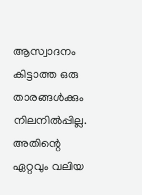ആസ്വാദനം കിട്ടാത്ത ഒരു താരങ്ങള്‍ക്കും നിലനില്‍പ്പില്ല. അതിന്റെ ഏറ്റവും വലിയ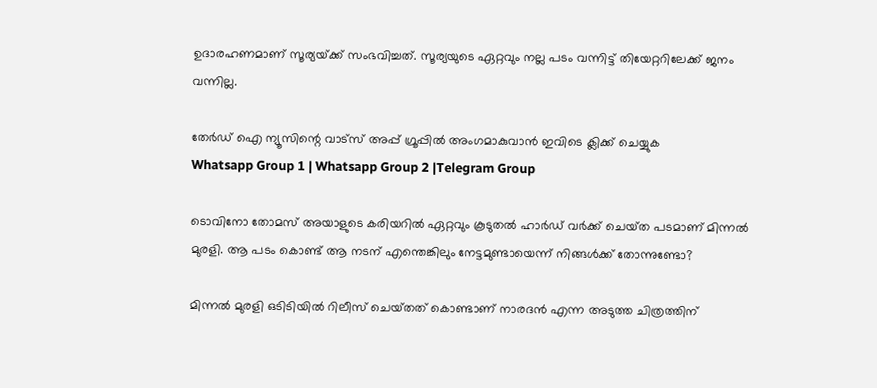ഉദാരഹണമാണ് സൂര്യയ‌്ക്ക് സംഭവിച്ചത്. സൂര്യയുടെ ഏറ്റവും നല്ല പടം വന്നിട്ട് തിയേറ്ററിലേക്ക് ജനം വന്നില്ല.

തേർഡ് ഐ ന്യൂസിന്റെ വാട്സ് അപ്പ് ഗ്രൂപ്പിൽ അംഗമാകുവാൻ ഇവിടെ ക്ലിക്ക് ചെയ്യുക
Whatsapp Group 1 | Whatsapp Group 2 |Telegram Group

ടൊവിനോ തോമസ് അയാളുടെ കരിയറില്‍ ഏറ്റവും കൂടുതല്‍ ഹാര്‍ഡ് വര്‍ക്ക് ചെയ‌്ത പടമാണ് മിന്നല്‍ മുരളി. ആ പടം കൊണ്ട് ആ നടന് എന്തെങ്കിലും നേട്ടമുണ്ടായെന്ന് നിങ്ങള്‍ക്ക് തോന്നുണ്ടോ?

മിന്നല്‍ മുരളി ഒടിടിയില്‍ റിലീസ് ചെയ‌്തത് കൊണ്ടാണ് നാരദന്‍ എന്ന അടുത്ത ചിത്രത്തിന്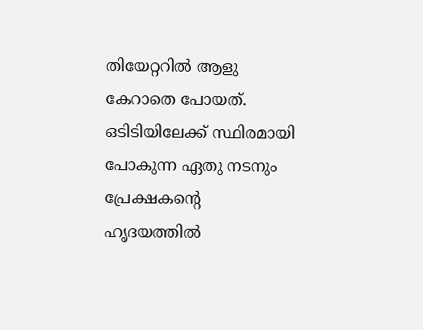തിയേറ്ററില്‍ ആളു കേറാതെ പോയത്. ഒടിടിയിലേക്ക് സ്ഥിരമായി പോകുന്ന ഏതു നടനും പ്രേക്ഷകന്റെ ഹൃദയത്തില്‍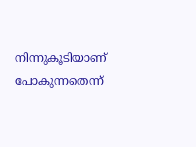നിന്നുകൂടിയാണ് പോകുന്നതെന്ന്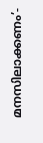മനസിലാക്കണം’-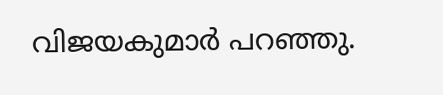വിജയകുമാര്‍ പറഞ്ഞു.